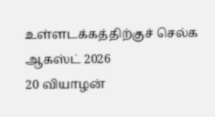உள்ளடக்கத்திற்குச் செல்க
ஆகஸ்ட் 2026
20 வியாழன்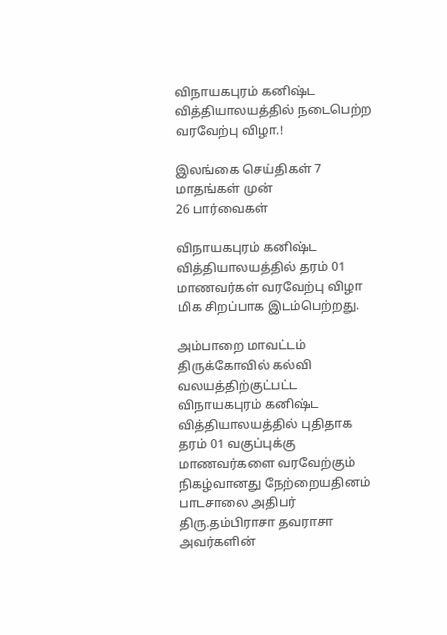விநாயகபுரம் கனிஷ்ட வித்தியாலயத்தில் நடைபெற்ற வரவேற்பு விழா.!

இலங்கை செய்திகள் 7 மாதங்கள் முன்
26 பார்வைகள்

விநாயகபுரம் கனிஷ்ட வித்தியாலயத்தில் தரம் 01 மாணவர்கள் வரவேற்பு விழா மிக சிறப்பாக இடம்பெற்றது.

அம்பாறை மாவட்டம் திருக்கோவில் கல்வி வலயத்திற்குட்பட்ட விநாயகபுரம் கனிஷ்ட வித்தியாலயத்தில் புதிதாக தரம் 01 வகுப்புக்கு மாணவர்களை வரவேற்கும் நிகழ்வானது நேற்றையதினம் பாடசாலை அதிபர் திரு.தம்பிராசா தவராசா அவர்களின்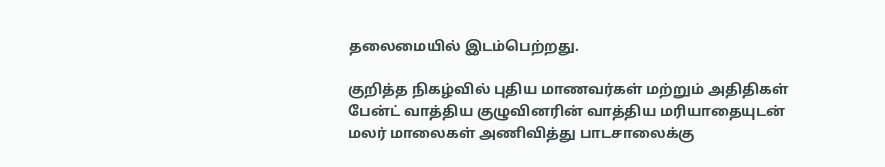தலைமையில் இடம்பெற்றது.

குறித்த நிகழ்வில் புதிய மாணவர்கள் மற்றும் அதிதிகள் பேன்ட் வாத்திய குழுவினரின் வாத்திய மரியாதையுடன் மலர் மாலைகள் அணிவித்து பாடசாலைக்கு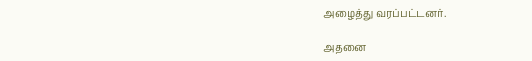அழைத்து வரப்பட்டனர்.

அதனை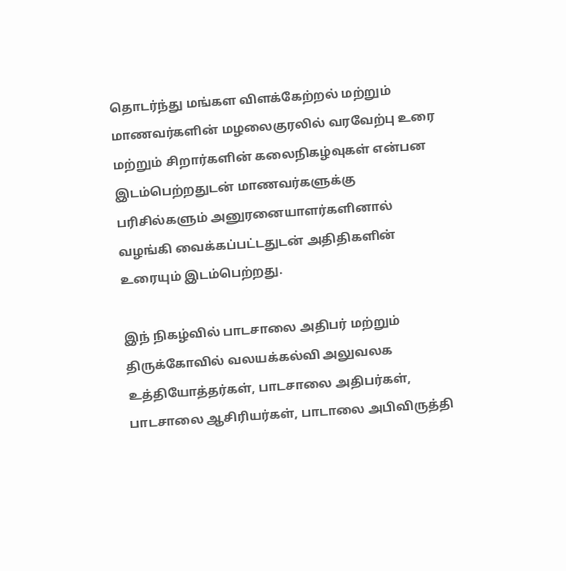தொடர்ந்து மங்கள விளக்கேற்றல் மற்றும் மாணவர்களின் மழலைகுரலில் வரவேற்பு உரை மற்றும் சிறார்களின் கலைநிகழ்வுகள் என்பன இடம்பெற்றதுடன் மாணவர்களுக்கு பரிசில்களும் அனுரனையாளர்களினால் வழங்கி வைக்கப்பட்டதுடன் அதிதிகளின் உரையும் இடம்பெற்றது.

இந் நிகழ்வில் பாடசாலை அதிபர் மற்றும் திருக்கோவில் வலயக்கல்வி அலுவலக உத்தியோத்தர்கள், பாடசாலை அதிபர்கள், பாடசாலை ஆசிரியர்கள், பாடாலை அபிவிருத்தி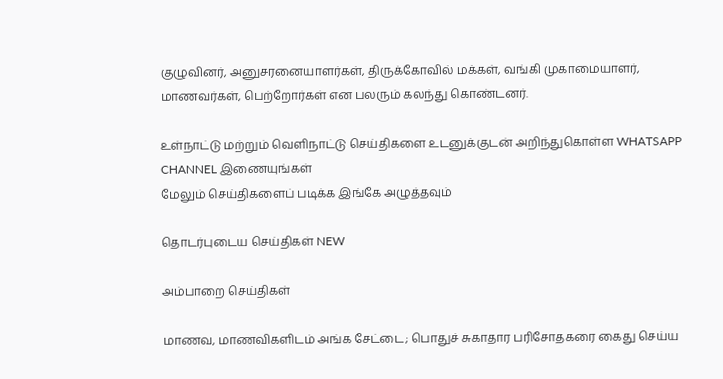குழுவினர், அனுசரனையாளர்கள், திருக்கோவில் மக்கள், வங்கி முகாமையாளர், மாணவர்கள், பெற்றோர்கள் என பலரும் கலந்து கொண்டனர்.

உள்நாட்டு மற்றும் வெளிநாட்டு செய்திகளை உடனுக்குடன் அறிந்துகொள்ள WHATSAPP CHANNEL இணையுங்கள்
மேலும் செய்திகளைப் படிக்க இங்கே அழுத்தவும்

தொடர்புடைய செய்திகள் NEW

அம்பாறை செய்திகள்

மாணவ, மாணவிகளிடம் அங்க சேட்டை; பொதுச் சுகாதார பரிசோதகரை கைது செய்ய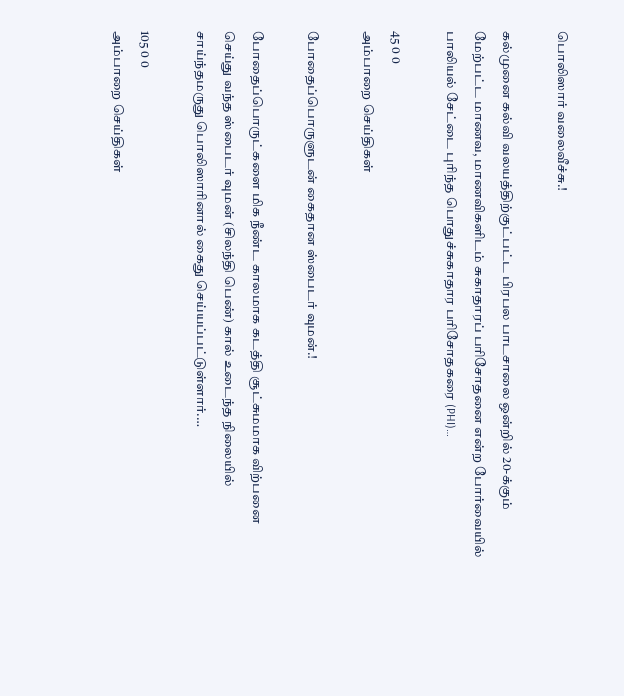பொலிஸார் வலைவீச்சு.!

கல்முனை கல்வி வலயத்திற்குட்பட்ட பிரபல பாடசாலை ஒன்றில் 20-க்கும் மேற்பட்ட மாணவ, மாணவிகளிடம் சுகாதாரப் பரிசோதனை என்ற போர்வையில் பாலியல் சேட்டை புரிந்த பொதுச்சுகாதார பரிசோதகரை (PHI)…

45 0 0
அம்பாறை செய்திகள்

போதைப்பொருளுடன் கைதான ஸ்பைடர் வுமன்.!

போதைப்பொருட்களை மிக நீண்ட காலமாக கடத்தி சூட்சுமமாக விற்பனை செய்து வந்த ஸ்பைடர் வுமன் (சிலந்தி பெண்) கால் உடைந்த நிலையில் சாய்ந்தமருது பொலிஸாரினால் கைது செய்யப்பட்டுள்ளார்.…

105 0 0
அம்பாறை செய்திகள்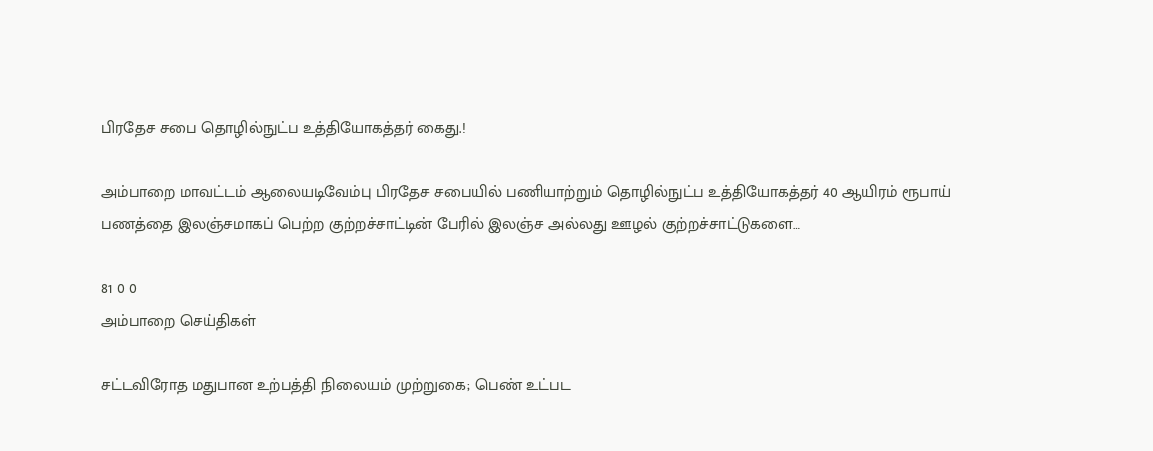பிரதேச சபை தொழில்நுட்ப உத்தியோகத்தர் கைது.!

அம்பாறை மாவட்டம் ஆலையடிவேம்பு பிரதேச சபையில் பணியாற்றும் தொழில்நுட்ப உத்தியோகத்தர் 40 ஆயிரம் ரூபாய் பணத்தை இலஞ்சமாகப் பெற்ற குற்றச்சாட்டின் பேரில் இலஞ்ச அல்லது ஊழல் குற்றச்சாட்டுகளை…

81 0 0
அம்பாறை செய்திகள்

சட்டவிரோத மதுபான உற்பத்தி நிலையம் முற்றுகை; பெண் உட்பட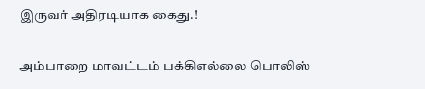இருவர் அதிரடியாக கைது.!

அம்பாறை மாவட்டம் பக்கிஎல்லை பொலிஸ்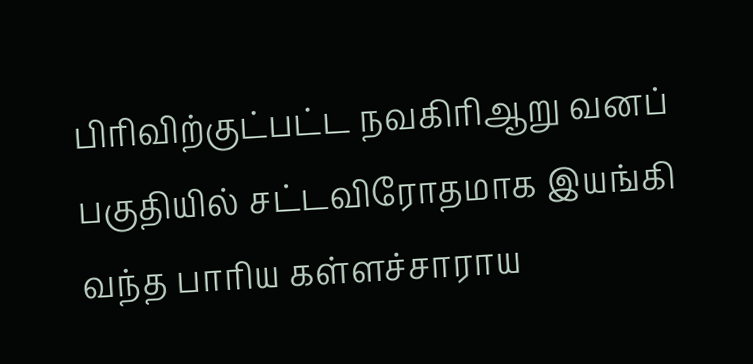பிரிவிற்குட்பட்ட நவகிரிஆறு வனப் பகுதியில் சட்டவிரோதமாக இயங்கி வந்த பாரிய கள்ளச்சாராய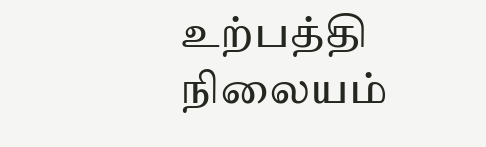உற்பத்தி நிலையம்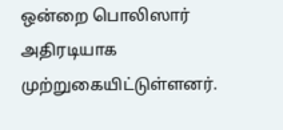ஒன்றை பொலிஸார் அதிரடியாக முற்றுகையிட்டுள்ளனர்.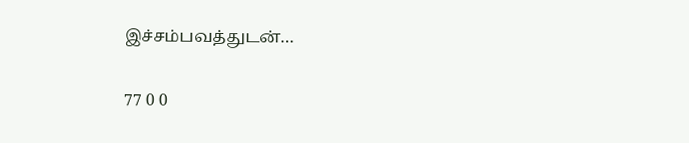இச்சம்பவத்துடன்…

77 0 0